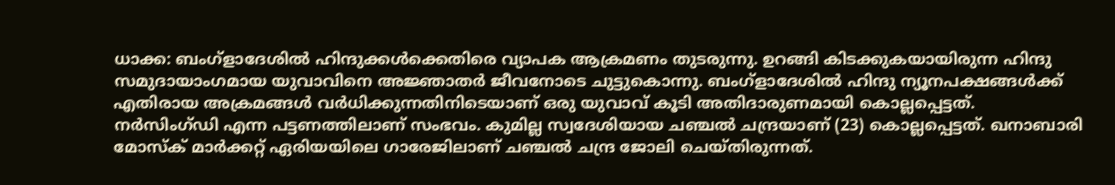ധാക്ക: ബംഗ്ളാദേശിൽ ഹിന്ദുക്കൾക്കെതിരെ വ്യാപക ആക്രമണം തുടരുന്നു. ഉറങ്ങി കിടക്കുകയായിരുന്ന ഹിന്ദു സമുദായാംഗമായ യുവാവിനെ അജ്ഞാതർ ജീവനോടെ ചുട്ടുകൊന്നു. ബംഗ്ളാദേശിൽ ഹിന്ദു ന്യൂനപക്ഷങ്ങൾക്ക് എതിരായ അക്രമങ്ങൾ വർധിക്കുന്നതിനിടെയാണ് ഒരു യുവാവ് കൂടി അതിദാരുണമായി കൊല്ലപ്പെട്ടത്.
നർസിംഗ്ഡി എന്ന പട്ടണത്തിലാണ് സംഭവം. കുമില്ല സ്വദേശിയായ ചഞ്ചൽ ചന്ദ്രയാണ് (23) കൊല്ലപ്പെട്ടത്. ഖനാബാരി മോസ്ക് മാർക്കറ്റ് ഏരിയയിലെ ഗാരേജിലാണ് ചഞ്ചൽ ചന്ദ്ര ജോലി ചെയ്തിരുന്നത്.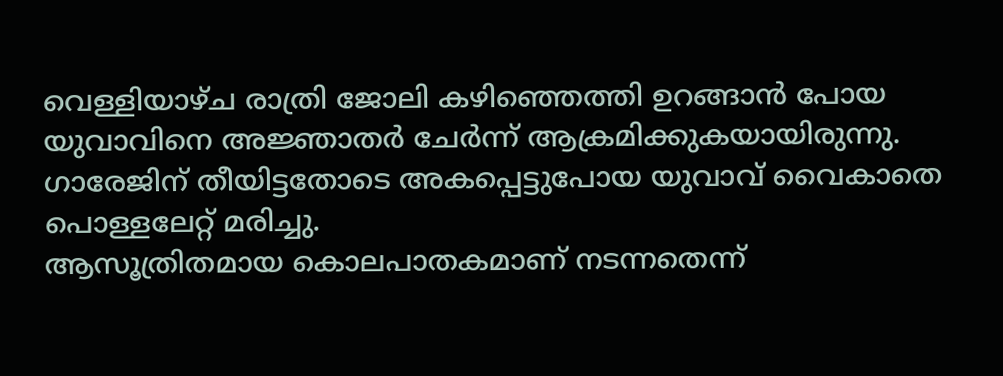വെള്ളിയാഴ്ച രാത്രി ജോലി കഴിഞ്ഞെത്തി ഉറങ്ങാൻ പോയ യുവാവിനെ അജ്ഞാതർ ചേർന്ന് ആക്രമിക്കുകയായിരുന്നു. ഗാരേജിന് തീയിട്ടതോടെ അകപ്പെട്ടുപോയ യുവാവ് വൈകാതെ പൊള്ളലേറ്റ് മരിച്ചു.
ആസൂത്രിതമായ കൊലപാതകമാണ് നടന്നതെന്ന്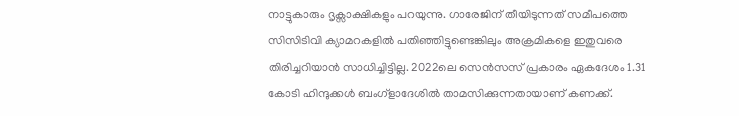നാട്ടുകാരും ദൃക്സാക്ഷികളും പറയുന്നു. ഗാരേജിന് തീയിടുന്നത് സമീപത്തെ സിസിടിവി ക്യാമറകളിൽ പതിഞ്ഞിട്ടുണ്ടെങ്കിലും അക്രമികളെ ഇതുവരെ തിരിച്ചറിയാൻ സാധിച്ചിട്ടില്ല. 2022ലെ സെൻസസ് പ്രകാരം ഏകദേശം 1.31 കോടി ഹിന്ദുക്കൾ ബംഗ്ളാദേശിൽ താമസിക്കുന്നതായാണ് കണക്ക്.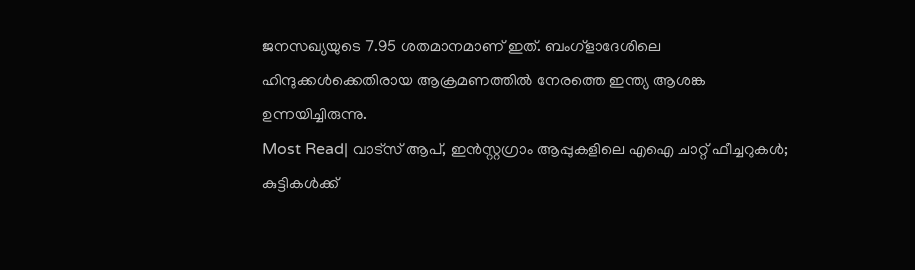ജനസഖ്യയുടെ 7.95 ശതമാനമാണ് ഇത്. ബംഗ്ളാദേശിലെ ഹിന്ദുക്കൾക്കെതിരായ ആക്രമണത്തിൽ നേരത്തെ ഇന്ത്യ ആശങ്ക ഉന്നയിച്ചിരുന്നു.
Most Read| വാട്സ് ആപ്, ഇൻസ്റ്റഗ്രാം ആപ്പുകളിലെ എഐ ചാറ്റ് ഫീച്ചറുകൾ; കുട്ടികൾക്ക്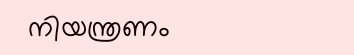നിയന്ത്രണം